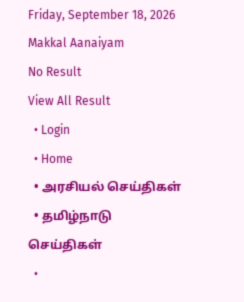Friday, September 18, 2026
Makkal Aanaiyam
No Result
View All Result
  • Login
  • Home
  • அரசியல் செய்திகள்
  • தமிழ்நாடு செய்திகள்
  •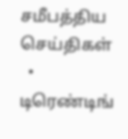சமீபத்திய செய்திகள்
  • டிரெண்டிங்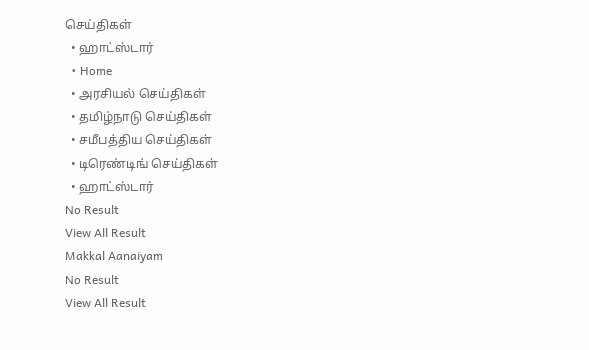செய்திகள்
  • ஹாட்ஸ்டார்
  • Home
  • அரசியல் செய்திகள்
  • தமிழ்நாடு செய்திகள்
  • சமீபத்திய செய்திகள்
  • டிரெண்டிங் செய்திகள்
  • ஹாட்ஸ்டார்
No Result
View All Result
Makkal Aanaiyam
No Result
View All Result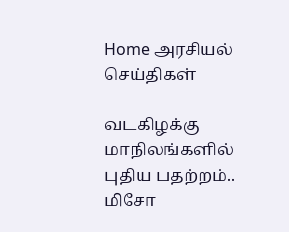Home அரசியல் செய்திகள்

வடகிழக்கு மாநிலங்களில் புதிய பதற்றம்.. மிசோ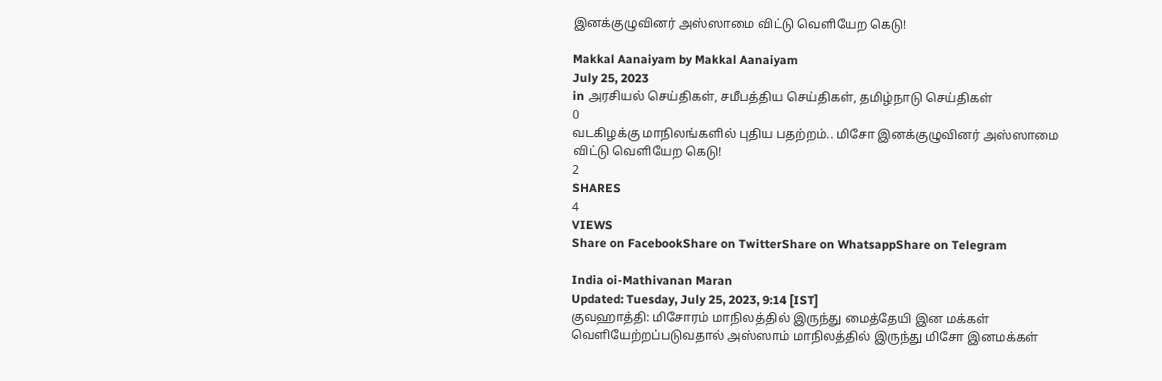இனக்குழுவினர் அஸ்ஸாமை விட்டு வெளியேற கெடு!

Makkal Aanaiyam by Makkal Aanaiyam
July 25, 2023
in அரசியல் செய்திகள், சமீபத்திய செய்திகள், தமிழ்நாடு செய்திகள்
0
வடகிழக்கு மாநிலங்களில் புதிய பதற்றம்.. மிசோ இனக்குழுவினர் அஸ்ஸாமை விட்டு வெளியேற கெடு!
2
SHARES
4
VIEWS
Share on FacebookShare on TwitterShare on WhatsappShare on Telegram

India oi-Mathivanan Maran
Updated: Tuesday, July 25, 2023, 9:14 [IST]
குவஹாத்தி: மிசோரம் மாநிலத்தில் இருந்து மைத்தேயி இன மக்கள் வெளியேற்றப்படுவதால் அஸ்ஸாம் மாநிலத்தில் இருந்து மிசோ இனமக்கள்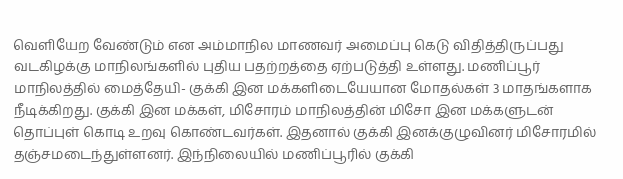வெளியேற வேண்டும் என அம்மாநில மாணவர் அமைப்பு கெடு விதித்திருப்பது வடகிழக்கு மாநிலங்களில் புதிய பதற்றத்தை ஏற்படுத்தி உள்ளது. மணிப்பூர் மாநிலத்தில் மைத்தேயி- குக்கி இன மக்களிடையேயான மோதல்கள் 3 மாதங்களாக நீடிக்கிறது. குக்கி இன மக்கள், மிசோரம் மாநிலத்தின் மிசோ இன மக்களுடன் தொப்புள் கொடி உறவு கொண்டவர்கள். இதனால் குக்கி இனக்குழுவினர் மிசோரமில் தஞ்சமடைந்துள்ளனர். இந்நிலையில் மணிப்பூரில் குக்கி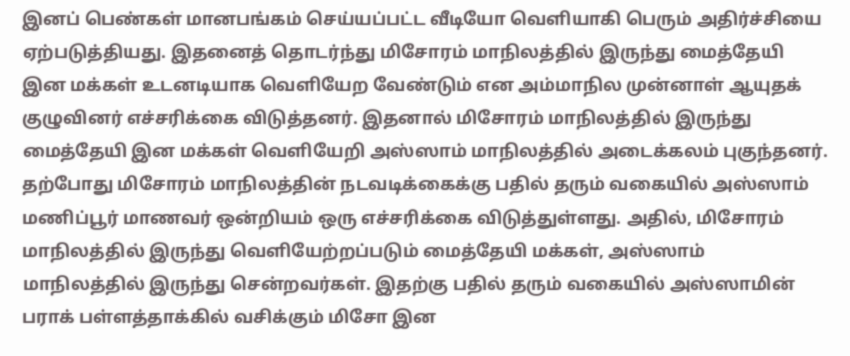இனப் பெண்கள் மானபங்கம் செய்யப்பட்ட வீடியோ வெளியாகி பெரும் அதிர்ச்சியை ஏற்படுத்தியது. இதனைத் தொடர்ந்து மிசோரம் மாநிலத்தில் இருந்து மைத்தேயி இன மக்கள் உடனடியாக வெளியேற வேண்டும் என அம்மாநில முன்னாள் ஆயுதக் குழுவினர் எச்சரிக்கை விடுத்தனர். இதனால் மிசோரம் மாநிலத்தில் இருந்து மைத்தேயி இன மக்கள் வெளியேறி அஸ்ஸாம் மாநிலத்தில் அடைக்கலம் புகுந்தனர். தற்போது மிசோரம் மாநிலத்தின் நடவடிக்கைக்கு பதில் தரும் வகையில் அஸ்ஸாம் மணிப்பூர் மாணவர் ஒன்றியம் ஒரு எச்சரிக்கை விடுத்துள்ளது. அதில், மிசோரம் மாநிலத்தில் இருந்து வெளியேற்றப்படும் மைத்தேயி மக்கள், அஸ்ஸாம் மாநிலத்தில் இருந்து சென்றவர்கள். இதற்கு பதில் தரும் வகையில் அஸ்ஸாமின் பராக் பள்ளத்தாக்கில் வசிக்கும் மிசோ இன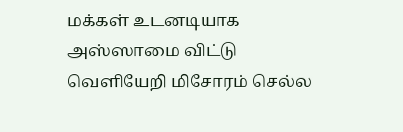மக்கள் உடனடியாக அஸ்ஸாமை விட்டு வெளியேறி மிசோரம் செல்ல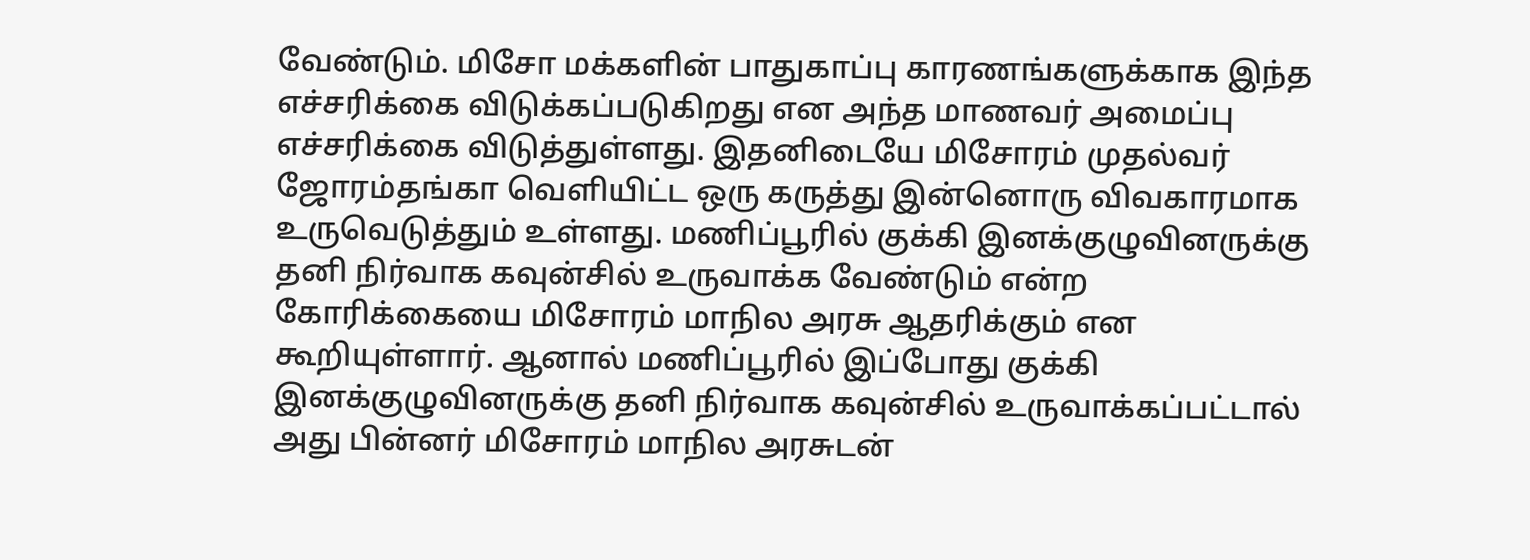வேண்டும். மிசோ மக்களின் பாதுகாப்பு காரணங்களுக்காக இந்த எச்சரிக்கை விடுக்கப்படுகிறது என அந்த மாணவர் அமைப்பு எச்சரிக்கை விடுத்துள்ளது. இதனிடையே மிசோரம் முதல்வர் ஜோரம்தங்கா வெளியிட்ட ஒரு கருத்து இன்னொரு விவகாரமாக உருவெடுத்தும் உள்ளது. மணிப்பூரில் குக்கி இனக்குழுவினருக்கு தனி நிர்வாக கவுன்சில் உருவாக்க வேண்டும் என்ற கோரிக்கையை மிசோரம் மாநில அரசு ஆதரிக்கும் என கூறியுள்ளார். ஆனால் மணிப்பூரில் இப்போது குக்கி இனக்குழுவினருக்கு தனி நிர்வாக கவுன்சில் உருவாக்கப்பட்டால் அது பின்னர் மிசோரம் மாநில அரசுடன்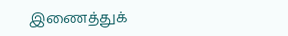இணைத்துக்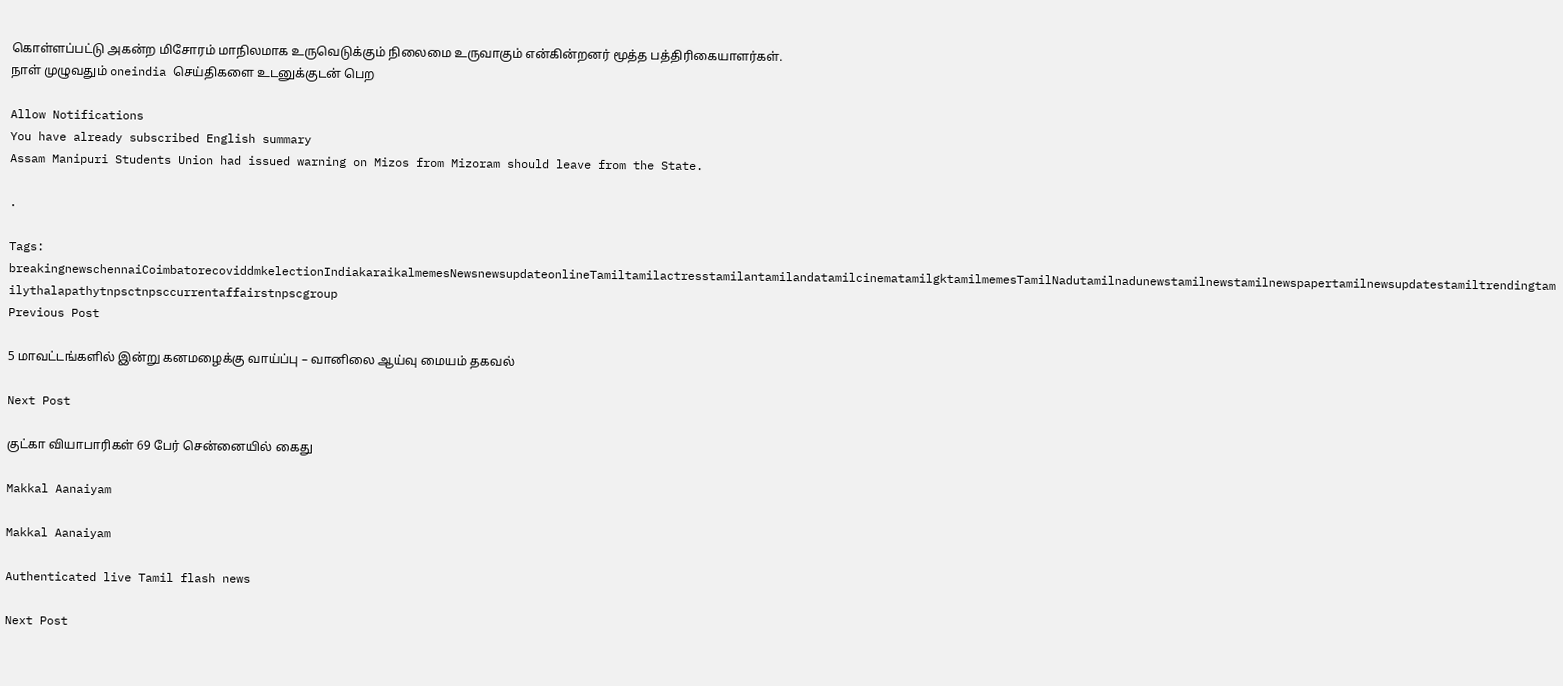கொள்ளப்பட்டு அகன்ற மிசோரம் மாநிலமாக உருவெடுக்கும் நிலைமை உருவாகும் என்கின்றனர் மூத்த பத்திரிகையாளர்கள்.
நாள் முழுவதும் oneindia செய்திகளை உடனுக்குடன் பெற

Allow Notifications
You have already subscribed English summary
Assam Manipuri Students Union had issued warning on Mizos from Mizoram should leave from the State.

.

Tags: breakingnewschennaiCoimbatorecoviddmkelectionIndiakaraikalmemesNewsnewsupdateonlineTamiltamilactresstamilantamilandatamilcinematamilgktamilmemesTamilNadutamilnadunewstamilnewstamilnewspapertamilnewsupdatestamiltrendingtamilythalapathytnpsctnpsccurrentaffairstnpscgroup
Previous Post

5 மாவட்டங்களில் இன்று கனமழைக்கு வாய்ப்பு – வானிலை ஆய்வு மையம் தகவல்

Next Post

குட்கா வியாபாரிகள் 69 பேர் சென்னையில் கைது

Makkal Aanaiyam

Makkal Aanaiyam

Authenticated live Tamil flash news

Next Post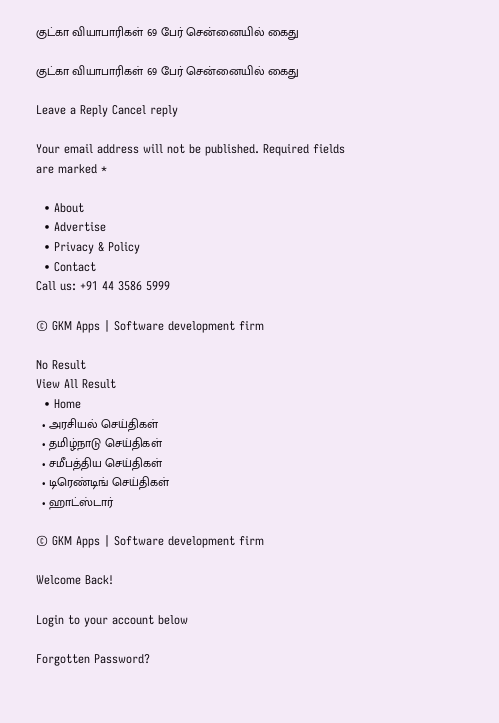குட்கா வியாபாரிகள் 69 பேர் சென்னையில் கைது

குட்கா வியாபாரிகள் 69 பேர் சென்னையில் கைது

Leave a Reply Cancel reply

Your email address will not be published. Required fields are marked *

  • About
  • Advertise
  • Privacy & Policy
  • Contact
Call us: +91 44 3586 5999

© GKM Apps | Software development firm

No Result
View All Result
  • Home
  • அரசியல் செய்திகள்
  • தமிழ்நாடு செய்திகள்
  • சமீபத்திய செய்திகள்
  • டிரெண்டிங் செய்திகள்
  • ஹாட்ஸ்டார்

© GKM Apps | Software development firm

Welcome Back!

Login to your account below

Forgotten Password?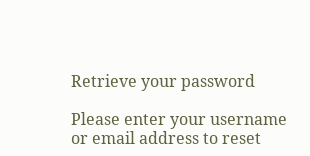Retrieve your password

Please enter your username or email address to reset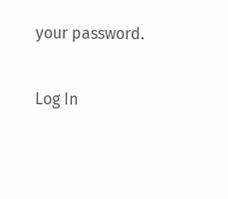your password.

Log In